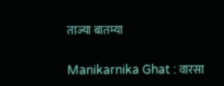ताज्या बातम्या

Manikarnika Ghat : वारसा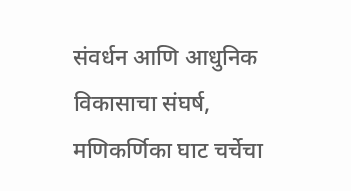संवर्धन आणि आधुनिक विकासाचा संघर्ष, मणिकर्णिका घाट चर्चेचा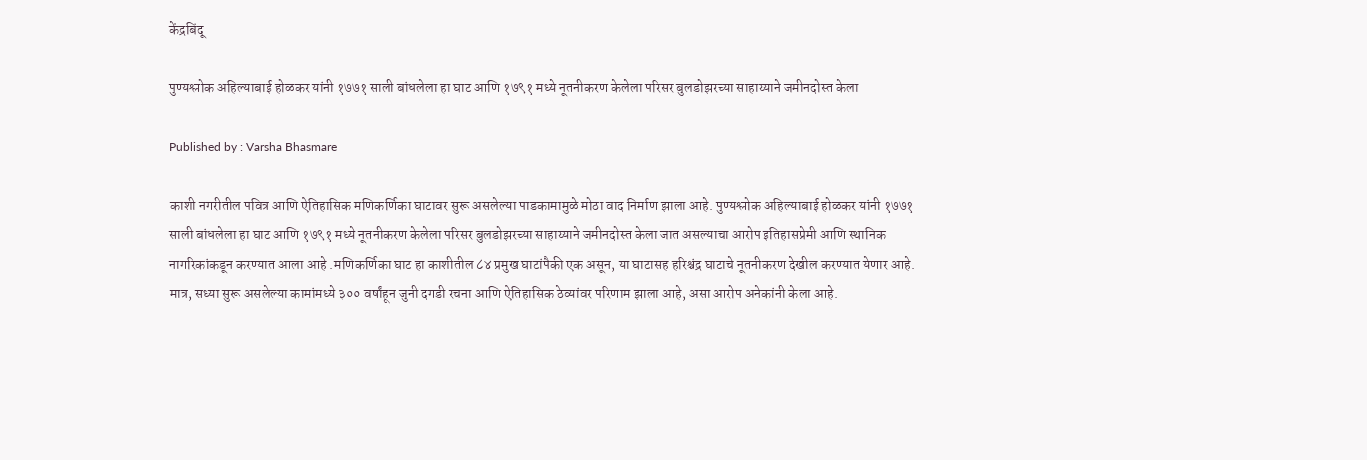केंद्रबिंदू

पुण्यश्लोक अहिल्याबाई होळकर यांनी १७७१ साली बांधलेला हा घाट आणि १७९१ मध्ये नूतनीकरण केलेला परिसर बुलडोझरच्या साहाय्याने जमीनदोस्त केला

Published by : Varsha Bhasmare

काशी नगरीतील पवित्र आणि ऐतिहासिक मणिकर्णिका घाटावर सुरू असलेल्या पाडकामामुळे मोठा वाद निर्माण झाला आहे. पुण्यश्लोक अहिल्याबाई होळकर यांनी १७७१ साली बांधलेला हा घाट आणि १७९१ मध्ये नूतनीकरण केलेला परिसर बुलडोझरच्या साहाय्याने जमीनदोस्त केला जात असल्याचा आरोप इतिहासप्रेमी आणि स्थानिक नागरिकांकडून करण्यात आला आहे .मणिकर्णिका घाट हा काशीतील ८४ प्रमुख घाटांपैकी एक असून, या घाटासह हरिश्चंद्र घाटाचे नूतनीकरण देखील करण्यात येणार आहे. मात्र, सध्या सुरू असलेल्या कामांमध्ये ३०० वर्षांहून जुनी दगडी रचना आणि ऐतिहासिक ठेव्यांवर परिणाम झाला आहे, असा आरोप अनेकांनी केला आहे.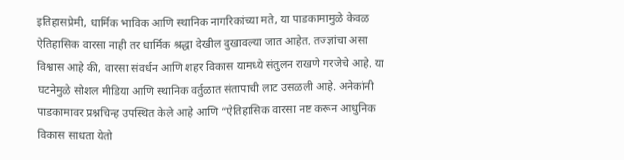इतिहासप्रेमी, धार्मिक भाविक आणि स्थानिक नागरिकांच्या मते, या पाडकामामुळे केवळ ऐतिहासिक वारसा नाही तर धार्मिक श्रद्धा देखील दुखावल्या जात आहेत. तज्ज्ञांचा असा विश्वास आहे की, वारसा संवर्धन आणि शहर विकास यामध्ये संतुलन राखणे गरजेचे आहे. या घटनेमुळे सोशल मीडिया आणि स्थानिक वर्तुळात संतापाची लाट उसळली आहे. अनेकांनी पाडकामावर प्रश्नचिन्ह उपस्थित केले आहे आणि “ऐतिहासिक वारसा नष्ट करून आधुनिक विकास साधता येतो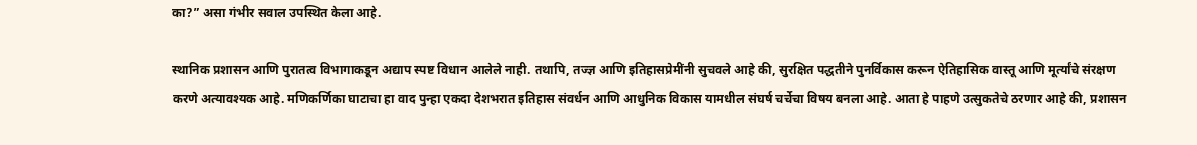का?” असा गंभीर सवाल उपस्थित केला आहे.

स्थानिक प्रशासन आणि पुरातत्व विभागाकडून अद्याप स्पष्ट विधान आलेले नाही. तथापि, तज्ज्ञ आणि इतिहासप्रेमींनी सुचवले आहे की, सुरक्षित पद्धतीने पुनर्विकास करून ऐतिहासिक वास्तू आणि मूर्त्यांचे संरक्षण करणे अत्यावश्यक आहे. मणिकर्णिका घाटाचा हा वाद पुन्हा एकदा देशभरात इतिहास संवर्धन आणि आधुनिक विकास यामधील संघर्ष चर्चेचा विषय बनला आहे. आता हे पाहणे उत्सुकतेचे ठरणार आहे की, प्रशासन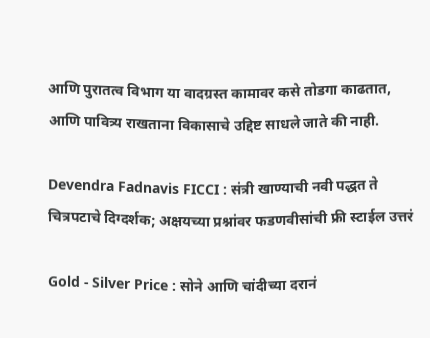आणि पुरातत्व विभाग या वादग्रस्त कामावर कसे तोडगा काढतात, आणि पावित्र्य राखताना विकासाचे उद्दिष्ट साधले जाते की नाही.

Devendra Fadnavis FICCI : संत्री खाण्याची नवी पद्धत ते चित्रपटाचे दिग्दर्शक; अक्षयच्या प्रश्नांवर फडणवीसांची फ्री स्टाईल उत्तरं

Gold - Silver Price : सोने आणि चांदीच्या दरानं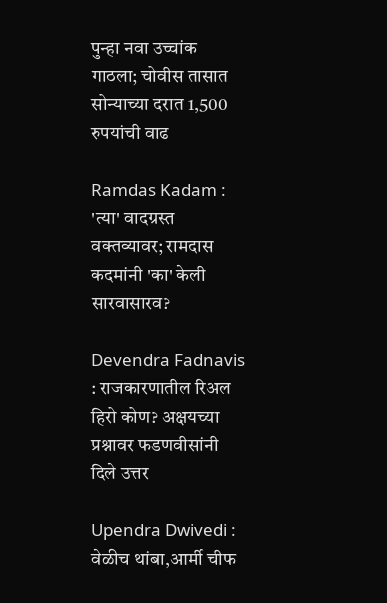पुन्हा नवा उच्चांक गाठला; चोवीस तासात सोन्याच्या दरात 1,500 रुपयांची वाढ

Ramdas Kadam : 'त्या' वादग्रस्त वक्तव्यावर; रामदास कदमांनी 'का' केली सारवासारव?

Devendra Fadnavis : राजकारणातील रिअल हिरो कोण? अक्षयच्या प्रश्नावर फडणवीसांनी दिले उत्तर

Upendra Dwivedi : वेळीच थांबा,आर्मी चीफ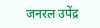जनरल उपेंद्र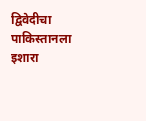द्विवेदीचा पाकिस्तानला इशारा